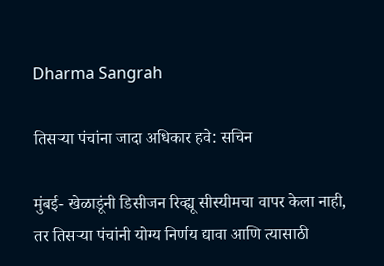Dharma Sangrah

तिसर्‍या पंचांना जादा अधिकार हवे: सचिन

मुंबई- खेळाडूंनी डिसीजन रिव्ह्यू सीस्यीमचा वापर केला नाही, तर तिसर्‍या पंचांनी योग्य निर्णय द्यावा आणि त्यासाठी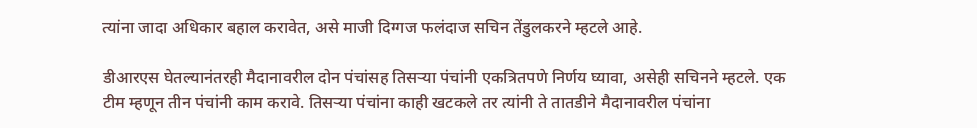त्यांना जादा अधिकार बहाल करावेत, असे माजी दिग्गज फलंदाज सचिन तेंडुलकरने म्हटले आहे.

डीआरएस घेतल्यानंतरही मैदानावरील दोन पंचांसह तिसर्‍या पंचांनी एकत्रितपणे निर्णय घ्यावा, असेही सचिनने म्हटले. एक टीम म्हणून तीन पंचांनी काम करावे. तिसर्‍या पंचांना काही खटकले तर त्यांनी ते तातडीने मैदानावरील पंचांना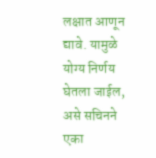लक्षात आणून द्यावे. यामुळे योग्य निर्णय घेतला जाईल, असे सचिनने एका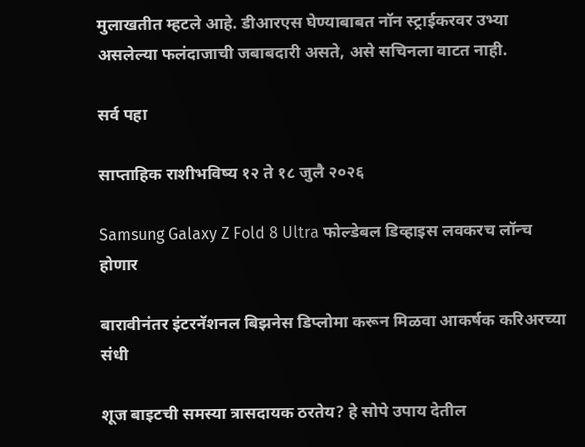मुलाखतीत म्हटले आहे. डीआरएस घेण्याबाबत नॉन स्ट्राईकरवर उभ्या असलेल्या फलंदाजाची जबाबदारी असते, असे ‍सचिनला वाटत नाही.

सर्व पहा

साप्ताहिक राशीभविष्य १२ ते १८ जुलै २०२६

Samsung Galaxy Z Fold 8 Ultra फोल्डेबल डिव्हाइस लवकरच लॉन्च होणार

बारावीनंतर इंटरनॅशनल बिझनेस डिप्लोमा करून मिळवा आकर्षक करिअरच्या संधी

शूज बाइटची समस्या त्रासदायक ठरतेय? हे सोपे उपाय देतील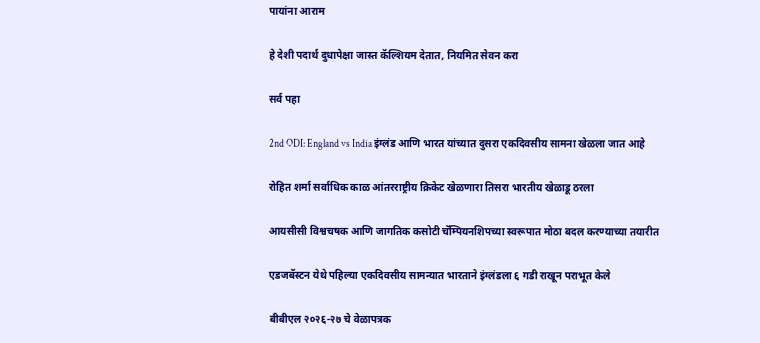पायांना आराम

हे देशी पदार्थ दुधापेक्षा जास्त कॅल्शियम देतात, नियमित सेवन करा

सर्व पहा

2nd ODI: England vs India इंग्लंड आणि भारत यांच्यात दुसरा एकदिवसीय सामना खेळला जात आहे

रोहित शर्मा सर्वाधिक काळ आंतरराष्ट्रीय क्रिकेट खेळणारा तिसरा भारतीय खेळाडू ठरला

आयसीसी विश्वचषक आणि जागतिक कसोटी चॅम्पियनशिपच्या स्वरूपात मोठा बदल करण्याच्या तयारीत

एडजबॅस्टन येथे पहिल्या एकदिवसीय सामन्यात भारताने इंग्लंडला ६ गडी राखून पराभूत केले

बीबीएल २०२६-२७ चे वेळापत्रक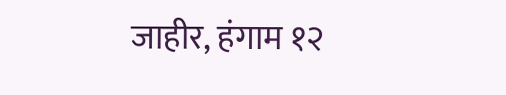जाहीर, हंगाम १२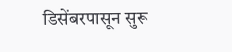डिसेंबरपासून सुरू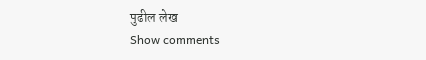पुढील लेख
Show comments